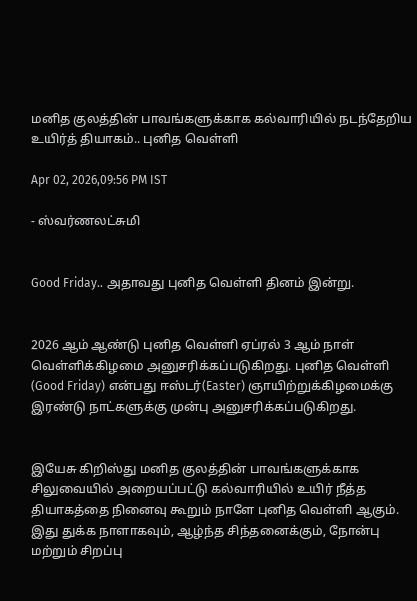மனித குலத்தின் பாவங்களுக்காக கல்வாரியில் நடந்தேறிய உயிர்த் தியாகம்.. புனித வெள்ளி

Apr 02, 2026,09:56 PM IST

- ஸ்வர்ணலட்சுமி


Good Friday.. அதாவது புனித வெள்ளி தினம் இன்று.


2026 ஆம் ஆண்டு புனித வெள்ளி ஏப்ரல் 3 ஆம் நாள் வெள்ளிக்கிழமை அனுசரிக்கப்படுகிறது. புனித வெள்ளி (Good Friday) என்பது ஈஸ்டர்(Easter) ஞாயிற்றுக்கிழமைக்கு இரண்டு நாட்களுக்கு முன்பு அனுசரிக்கப்படுகிறது.


இயேசு கிறிஸ்து மனித குலத்தின் பாவங்களுக்காக சிலுவையில் அறையப்பட்டு கல்வாரியில் உயிர் நீத்த தியாகத்தை நினைவு கூறும் நாளே புனித வெள்ளி ஆகும். இது துக்க நாளாகவும், ஆழ்ந்த சிந்தனைக்கும், நோன்பு மற்றும் சிறப்பு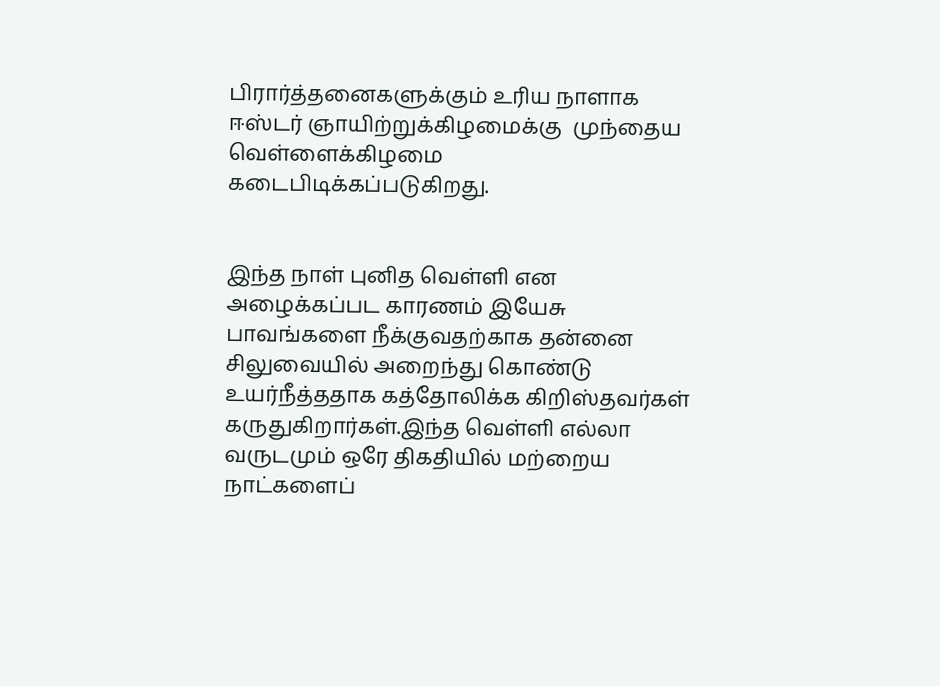பிரார்த்தனைகளுக்கும் உரிய நாளாக ஈஸ்டர் ஞாயிற்றுக்கிழமைக்கு  முந்தைய வெள்ளைக்கிழமை கடைபிடிக்கப்படுகிறது.


இந்த நாள் புனித வெள்ளி என அழைக்கப்பட காரணம் இயேசு பாவங்களை நீக்குவதற்காக தன்னை சிலுவையில் அறைந்து கொண்டு உயர்நீத்ததாக கத்தோலிக்க கிறிஸ்தவர்கள் கருதுகிறார்கள்.இந்த வெள்ளி எல்லா வருடமும் ஒரே திகதியில் மற்றைய நாட்களைப்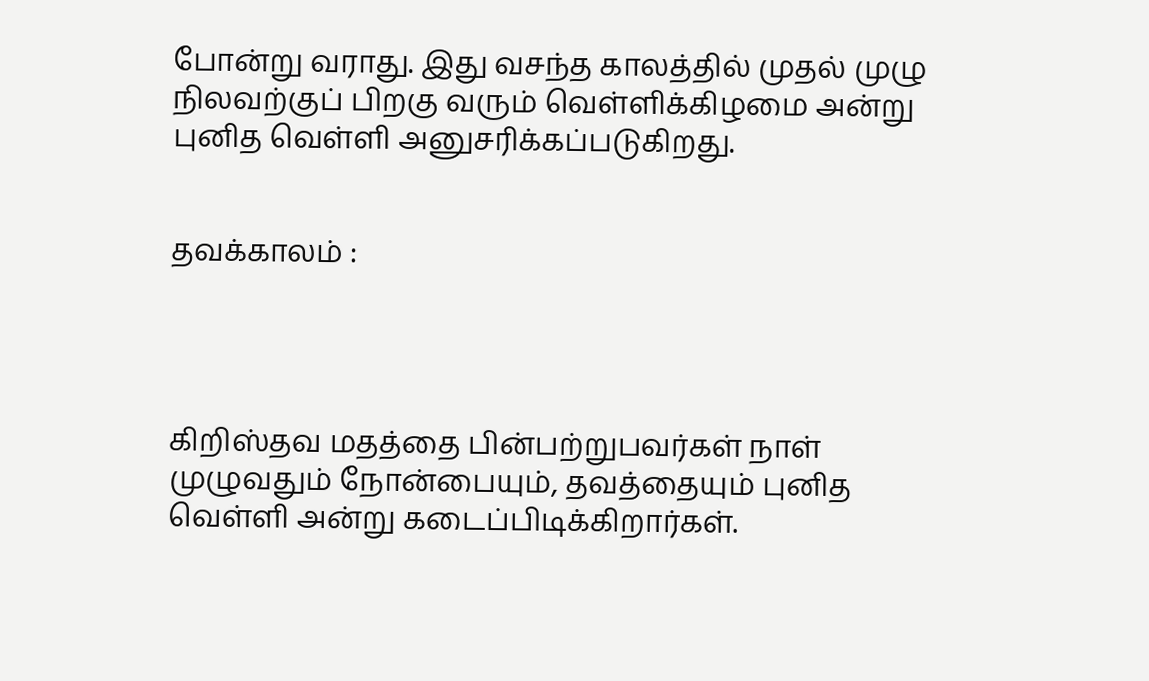போன்று வராது. இது வசந்த காலத்தில் முதல் முழு நிலவற்குப் பிறகு வரும் வெள்ளிக்கிழமை அன்று புனித வெள்ளி அனுசரிக்கப்படுகிறது.


தவக்காலம் :




கிறிஸ்தவ மதத்தை பின்பற்றுபவர்கள் நாள் முழுவதும் நோன்பையும், தவத்தையும் புனித வெள்ளி அன்று கடைப்பிடிக்கிறார்கள்.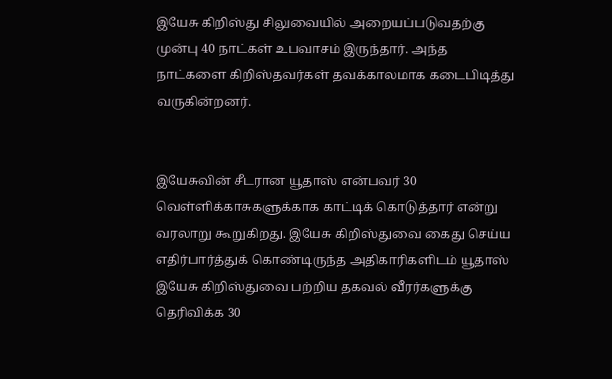இயேசு கிறிஸ்து சிலுவையில் அறையப்படுவதற்கு முன்பு 40 நாட்கள் உபவாசம் இருந்தார். அந்த நாட்களை கிறிஸ்தவர்கள் தவக்காலமாக கடைபிடித்து வருகின்றனர்.


இயேசுவின் சீடரான யூதாஸ் என்பவர் 30 வெள்ளிக்காசுகளுக்காக காட்டிக் கொடுத்தார் என்று வரலாறு கூறுகிறது. இயேசு கிறிஸ்துவை கைது செய்ய எதிர்பார்த்துக் கொண்டிருந்த அதிகாரிகளிடம் யூதாஸ் இயேசு கிறிஸ்துவை பற்றிய தகவல் வீரர்களுக்கு தெரிவிக்க 30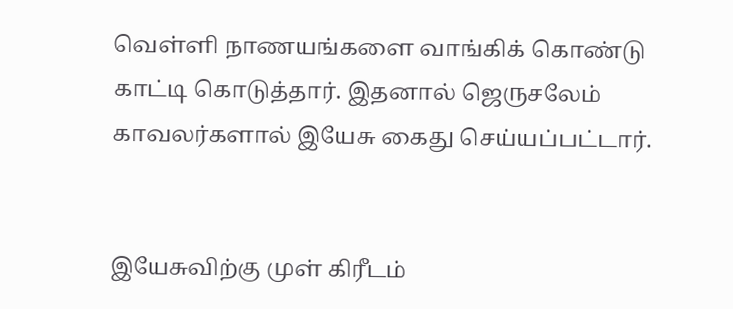வெள்ளி நாணயங்களை வாங்கிக் கொண்டு காட்டி கொடுத்தார். இதனால் ஜெருசலேம் காவலர்களால் இயேசு கைது செய்யப்பட்டார்.


இயேசுவிற்கு முள் கிரீடம்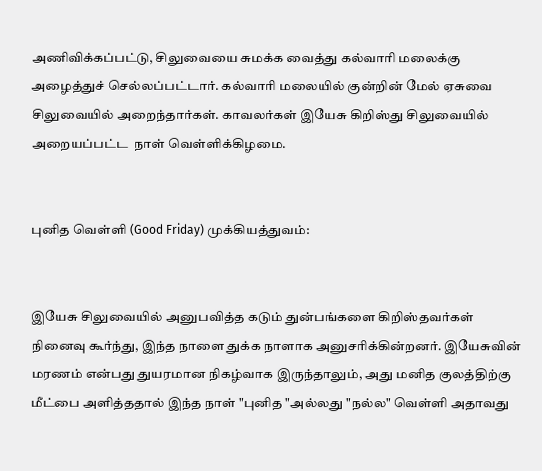அணிவிக்கப்பட்டு, சிலுவையை சுமக்க வைத்து கல்வாரி மலைக்கு அழைத்துச் செல்லப்பட்டார். கல்வாரி மலையில் குன்றின் மேல் ஏசுவை சிலுவையில் அறைந்தார்கள். காவலர்கள் இயேசு கிறிஸ்து சிலுவையில் அறையப்பட்ட  நாள் வெள்ளிக்கிழமை.


புனித வெள்ளி (Good Friday) முக்கியத்துவம்:


இயேசு சிலுவையில் அனுபவித்த கடும் துன்பங்களை கிறிஸ்தவர்கள் நினைவு கூர்ந்து, இந்த நாளை துக்க நாளாக அனுசரிக்கின்றனர். இயேசுவின் மரணம் என்பது துயரமான நிகழ்வாக இருந்தாலும், அது மனித குலத்திற்கு மீட்பை அளித்ததால் இந்த நாள் "புனித "அல்லது "நல்ல" வெள்ளி அதாவது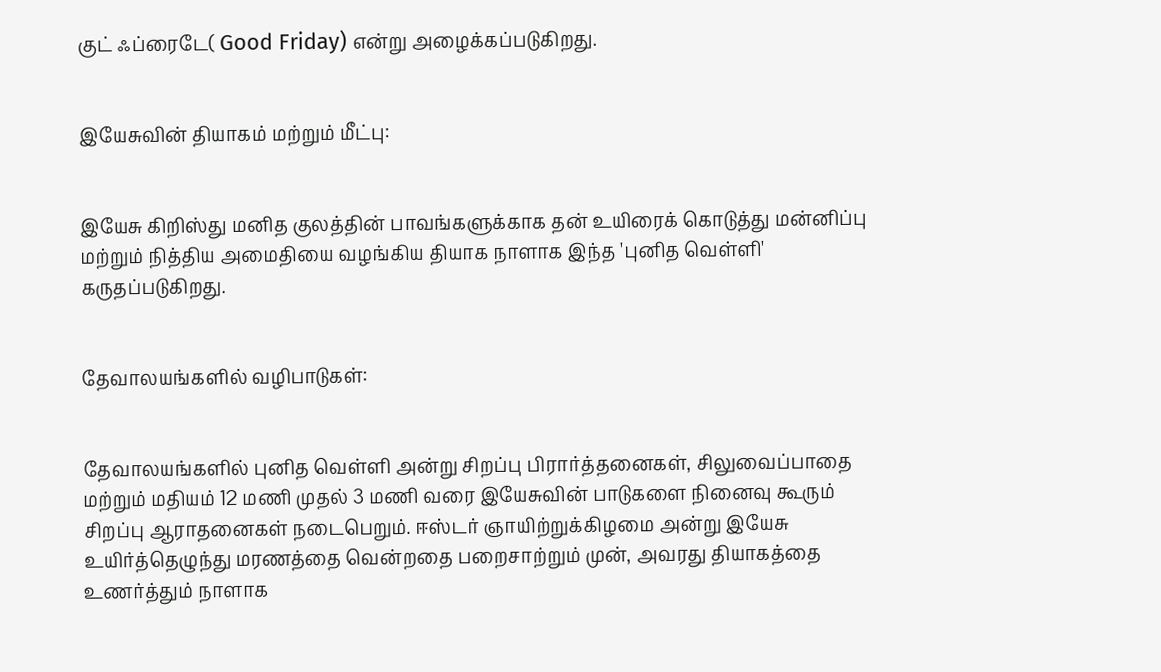குட் ஃப்ரைடே( Good Friday) என்று அழைக்கப்படுகிறது.


இயேசுவின் தியாகம் மற்றும் மீட்பு:


இயேசு கிறிஸ்து மனித குலத்தின் பாவங்களுக்காக தன் உயிரைக் கொடுத்து மன்னிப்பு மற்றும் நித்திய அமைதியை வழங்கிய தியாக நாளாக இந்த 'புனித வெள்ளி' கருதப்படுகிறது.


தேவாலயங்களில் வழிபாடுகள்:


தேவாலயங்களில் புனித வெள்ளி அன்று சிறப்பு பிரார்த்தனைகள், சிலுவைப்பாதை மற்றும் மதியம் 12 மணி முதல் 3 மணி வரை இயேசுவின் பாடுகளை நினைவு கூரும் சிறப்பு ஆராதனைகள் நடைபெறும். ஈஸ்டர் ஞாயிற்றுக்கிழமை அன்று இயேசு உயிர்த்தெழுந்து மரணத்தை வென்றதை பறைசாற்றும் முன், அவரது தியாகத்தை உணர்த்தும் நாளாக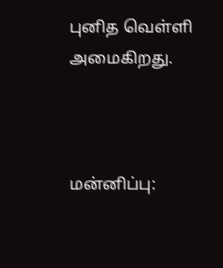புனித வெள்ளி அமைகிறது.



மன்னிப்பு: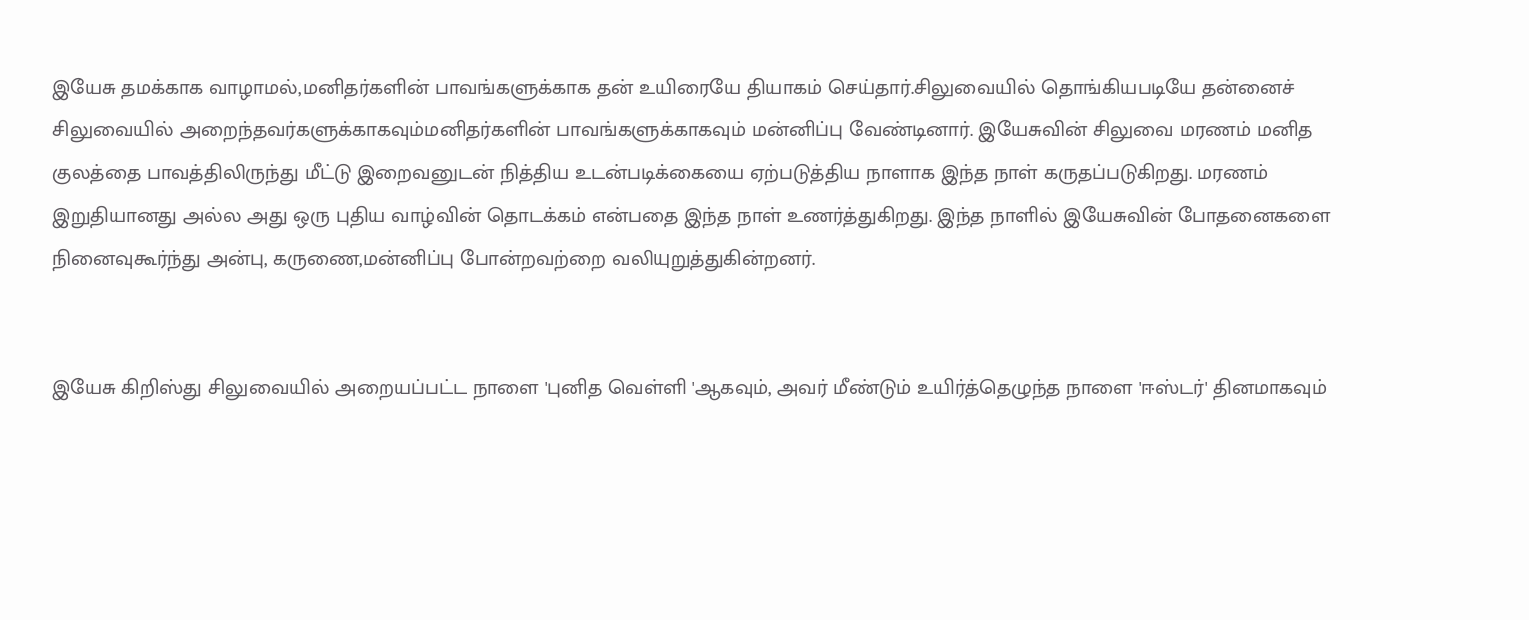இயேசு தமக்காக வாழாமல்,மனிதர்களின் பாவங்களுக்காக தன் உயிரையே தியாகம் செய்தார்.சிலுவையில் தொங்கியபடியே தன்னைச் சிலுவையில் அறைந்தவர்களுக்காகவும்மனிதர்களின் பாவங்களுக்காகவும் மன்னிப்பு வேண்டினார். இயேசுவின் சிலுவை மரணம் மனித குலத்தை பாவத்திலிருந்து மீட்டு இறைவனுடன் நித்திய உடன்படிக்கையை ஏற்படுத்திய நாளாக இந்த நாள் கருதப்படுகிறது. மரணம் இறுதியானது அல்ல அது ஒரு புதிய வாழ்வின் தொடக்கம் என்பதை இந்த நாள் உணர்த்துகிறது. இந்த நாளில் இயேசுவின் போதனைகளை நினைவுகூர்ந்து அன்பு, கருணை,மன்னிப்பு போன்றவற்றை வலியுறுத்துகின்றனர்.


இயேசு கிறிஸ்து சிலுவையில் அறையப்பட்ட நாளை 'புனித வெள்ளி 'ஆகவும், அவர் மீண்டும் உயிர்த்தெழுந்த நாளை 'ஈஸ்டர்' தினமாகவும்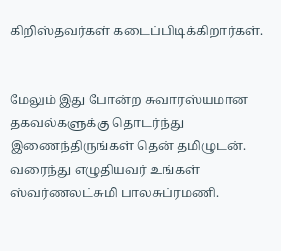கிறிஸ்தவர்கள் கடைப்பிடிக்கிறார்கள்.


மேலும் இது போன்ற சுவாரஸ்யமான  தகவல்களுக்கு தொடர்ந்து இணைந்திருங்கள் தென் தமிழுடன். வரைந்து எழுதியவர் உங்கள் ஸ்வர்ணலட்சுமி பாலசுப்ரமணி.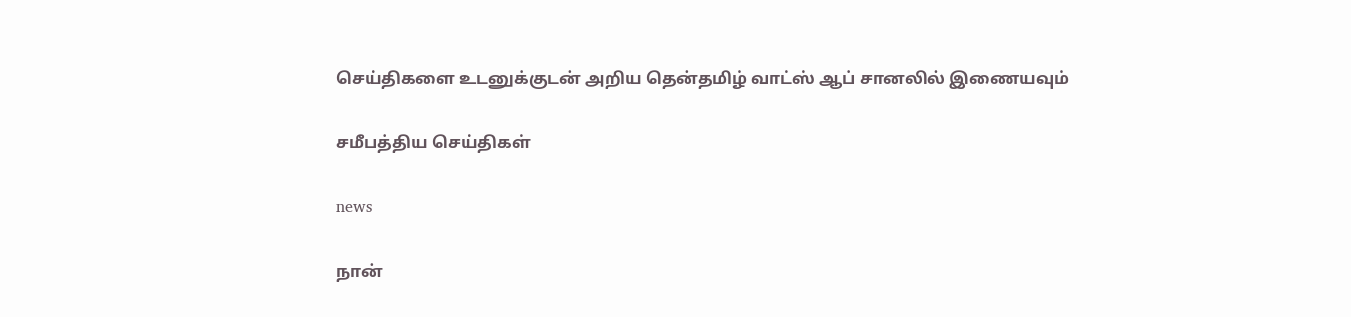செய்திகளை உடனுக்குடன் அறிய தென்தமிழ் வாட்ஸ் ஆப் சானலில் இணையவும்

சமீபத்திய செய்திகள்

news

நான்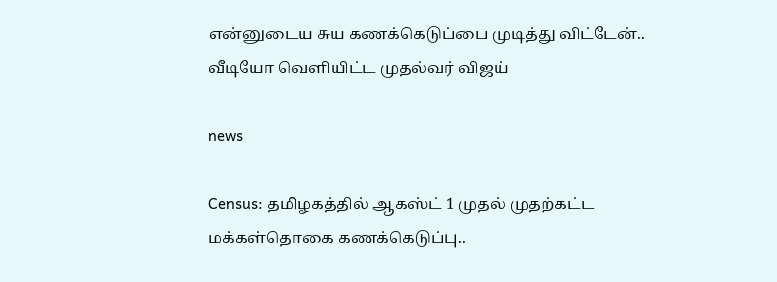என்னுடைய சுய கணக்கெடுப்பை முடித்து விட்டேன்.. வீடியோ வெளியிட்ட முதல்வர் விஜய்

news

Census: தமிழகத்தில் ஆகஸ்ட் 1 முதல் முதற்கட்ட மக்கள்தொகை கணக்கெடுப்பு..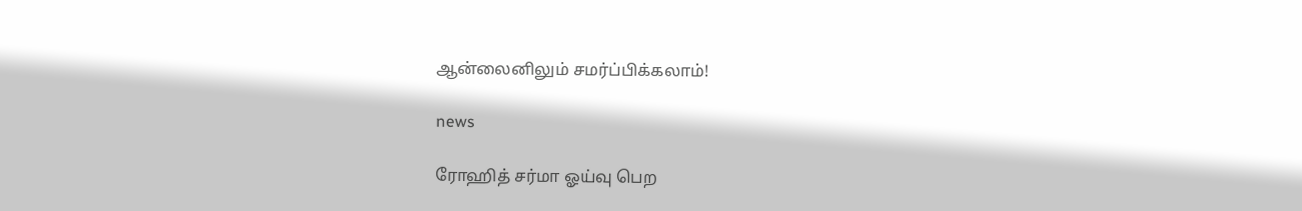ஆன்லைனிலும் சமர்ப்பிக்கலாம்!

news

ரோஹித் சர்மா ஓய்வு பெற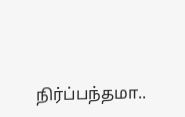நிர்ப்பந்தமா..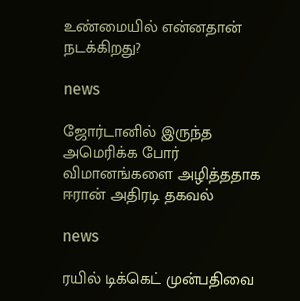உண்மையில் என்னதான் நடக்கிறது?

news

ஜோர்டானில் இருந்த அமெரிக்க போர் விமானங்களை அழித்ததாக ஈரான் அதிரடி தகவல்

news

ரயில் டிக்கெட் முன்பதிவை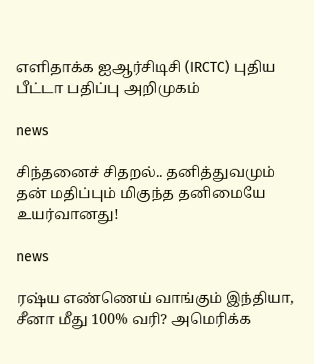எளிதாக்க ஐஆர்சிடிசி (IRCTC) புதிய பீட்டா பதிப்பு அறிமுகம்

news

சிந்தனைச் சிதறல்.. தனித்துவமும் தன் மதிப்பும் மிகுந்த தனிமையே உயர்வானது!

news

ரஷ்ய எண்ணெய் வாங்கும் இந்தியா, சீனா மீது 100% வரி? அமெரிக்க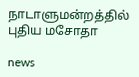நாடாளுமன்றத்தில் புதிய மசோதா

news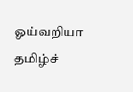ஓய்வறியா தமிழ்ச்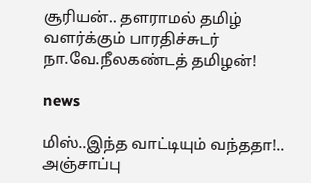சூரியன்.. தளராமல் தமிழ் வளர்க்கும் பாரதிச்சுடர் நா.வே.நீலகண்டத் தமிழன்!

news

மிஸ்..இந்த வாட்டியும் வந்ததா!.. அஞ்சாப்பு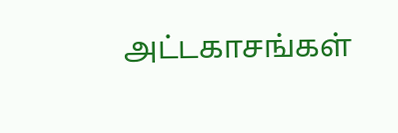அட்டகாசங்கள்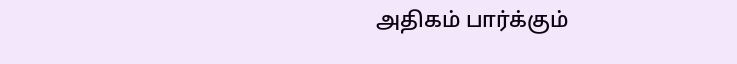அதிகம் பார்க்கும்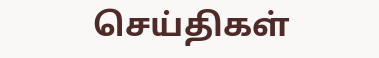செய்திகள்